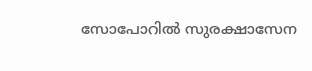സോപോറില്‍ സുരക്ഷാസേന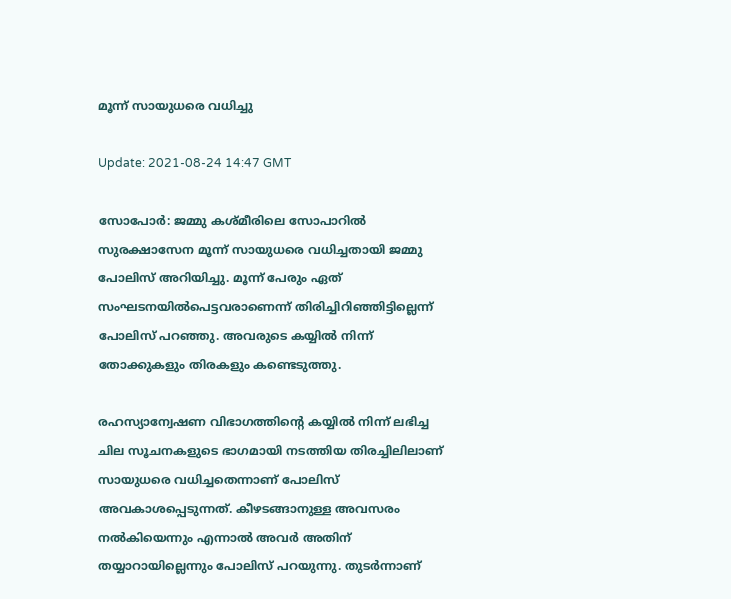മൂന്ന് സായുധരെ വധിച്ചു

Update: 2021-08-24 14:47 GMT

സോപോര്‍: ജമ്മു കശ്മീരിലെ സോപാറില്‍ സുരക്ഷാസേന മൂന്ന് സായുധരെ വധിച്ചതായി ജമ്മു പോലിസ് അറിയിച്ചു. മൂന്ന് പേരും ഏത് സംഘടനയില്‍പെട്ടവരാണെന്ന് തിരിച്ചിറിഞ്ഞിട്ടില്ലെന്ന് പോലിസ് പറഞ്ഞു. അവരുടെ കയ്യില്‍ നിന്ന് തോക്കുകളും തിരകളും കണ്ടെടുത്തു.

രഹസ്യാന്വേഷണ വിഭാഗത്തിന്റെ കയ്യില്‍ നിന്ന് ലഭിച്ച ചില സൂചനകളുടെ ഭാഗമായി നടത്തിയ തിരച്ചിലിലാണ് സായുധരെ വധിച്ചതെന്നാണ് പോലിസ് അവകാശപ്പെടുന്നത്. കീഴടങ്ങാനുള്ള അവസരം നല്‍കിയെന്നും എന്നാല്‍ അവര്‍ അതിന് തയ്യാറായില്ലെന്നും പോലിസ് പറയുന്നു. തുടര്‍ന്നാണ്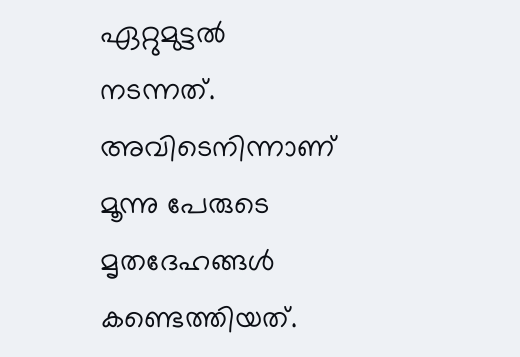ഏറ്റുമുട്ടല്‍ നടന്നത്. അവിടെനിന്നാണ് മൂന്നു പേരുടെ മൃതദേഹങ്ങള്‍ കണ്ടെത്തിയത്.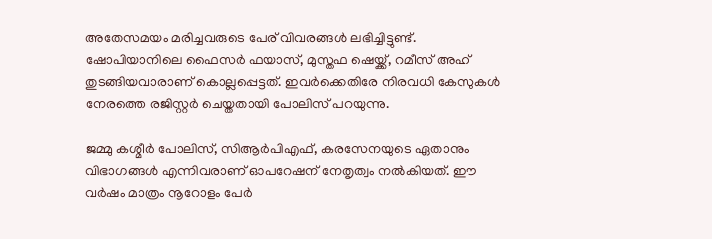അതേസമയം മരിച്ചവരുടെ പേര് വിവരങ്ങള്‍ ലഭിച്ചിട്ടുണ്ട്. ഷോപിയാനിലെ ഫൈസര്‍ ഫയാസ്, മുസ്തഫ ഷെയ്ക്ക്, റമീസ് അഹ് തുടങ്ങിയവാരാണ് കൊല്ലപ്പെട്ടത്. ഇവര്‍ക്കെതിരേ നിരവധി കേസുകള്‍ നേരത്തെ രജിസ്റ്റര്‍ ചെയ്തതായി പോലിസ് പറയുന്നു.

ജമ്മു കശ്മീര്‍ പോലിസ്, സിആര്‍പിഎഫ്, കരസേനയുടെ ഏതാനും വിഭാഗങ്ങള്‍ എന്നിവരാണ് ഓപറേഷന് നേതൃത്വം നല്‍കിയത്. ഈ വര്‍ഷം മാത്രം നൂറോളം പേര്‍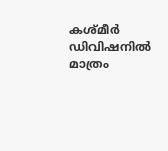കശ്മീര്‍ ഡിവിഷനില്‍ മാത്രം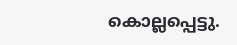കൊല്ലപ്പെട്ടു.